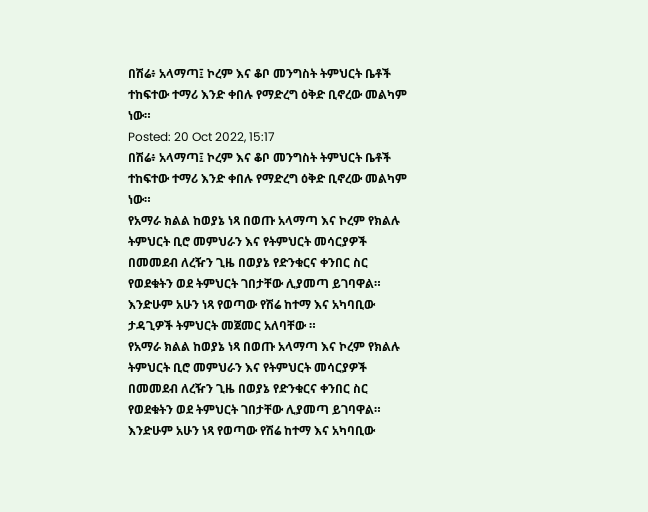በሽሬ፥ አላማጣ፤ ኮረም እና ቆቦ መንግስት ትምህርት ቤቶች ተከፍተው ተማሪ እንድ ቀበሉ የማድረግ ዕቅድ ቢኖረው መልካም ነው።
Posted: 20 Oct 2022, 15:17
በሽሬ፥ አላማጣ፤ ኮረም እና ቆቦ መንግስት ትምህርት ቤቶች ተከፍተው ተማሪ እንድ ቀበሉ የማድረግ ዕቅድ ቢኖረው መልካም ነው።
የአማራ ክልል ከወያኔ ነጻ በወጡ አላማጣ እና ኮረም የክልሉ ትምህርት ቢሮ መምህራን እና የትምህርት መሳርያዎች በመመደብ ለረዥን ጊዜ በወያኔ የድንቁርና ቀንበር ስር የወደቁትን ወደ ትምህርት ገበታቸው ሊያመጣ ይገባዋል። እንድሁም አሁን ነጻ የወጣው የሽሬ ከተማ እና አካባቢው ታዳጊዎች ትምህርት መጀመር አለባቸው ።
የአማራ ክልል ከወያኔ ነጻ በወጡ አላማጣ እና ኮረም የክልሉ ትምህርት ቢሮ መምህራን እና የትምህርት መሳርያዎች በመመደብ ለረዥን ጊዜ በወያኔ የድንቁርና ቀንበር ስር የወደቁትን ወደ ትምህርት ገበታቸው ሊያመጣ ይገባዋል። እንድሁም አሁን ነጻ የወጣው የሽሬ ከተማ እና አካባቢው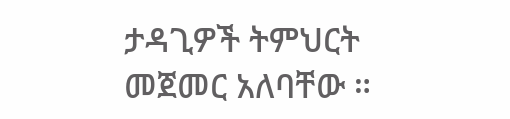ታዳጊዎች ትምህርት መጀመር አለባቸው ።